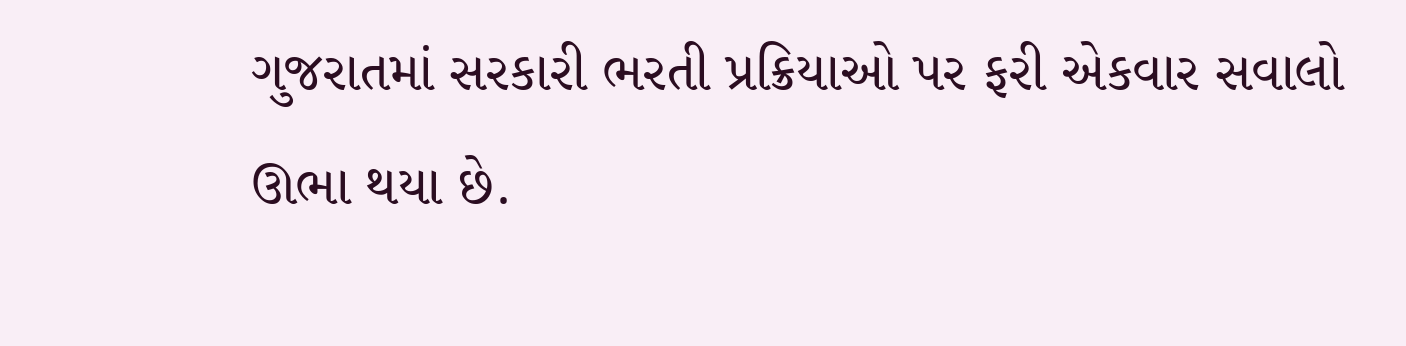ગુજરાતમાં સરકારી ભરતી પ્રક્રિયાઓ પર ફરી એકવાર સવાલો ઊભા થયા છે.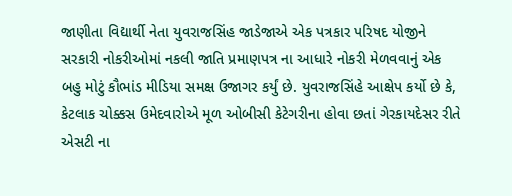જાણીતા વિદ્યાર્થી નેતા યુવરાજસિંહ જાડેજાએ એક પત્રકાર પરિષદ યોજીને સરકારી નોકરીઓમાં નકલી જાતિ પ્રમાણપત્ર ના આધારે નોકરી મેળવવાનું એક બહુ મોટું કૌભાંડ મીડિયા સમક્ષ ઉજાગર કર્યું છે. યુવરાજસિંહે આક્ષેપ કર્યો છે કે, કેટલાક ચોક્કસ ઉમેદવારોએ મૂળ ઓબીસી કેટેગરીના હોવા છતાં ગેરકાયદેસર રીતે એસટી ના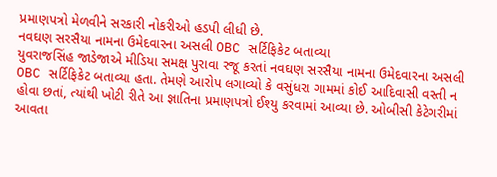પ્રમાણપત્રો મેળવીને સરકારી નોકરીઓ હડપી લીધી છે.
નવઘણ સરસૈયા નામના ઉમેદવારના અસલી OBC સર્ટિફિકેટ બતાવ્યા
યુવરાજસિંહ જાડેજાએ મીડિયા સમક્ષ પુરાવા રજૂ કરતાં નવઘણ સરસૈયા નામના ઉમેદવારના અસલી OBC સર્ટિફિકેટ બતાવ્યા હતા. તેમણે આરોપ લગાવ્યો કે વસુંધરા ગામમાં કોઈ આદિવાસી વસ્તી ન હોવા છતાં, ત્યાંથી ખોટી રીતે આ જ્ઞાતિના પ્રમાણપત્રો ઈશ્યુ કરવામાં આવ્યા છે. ઓબીસી કેટેગરીમાં આવતા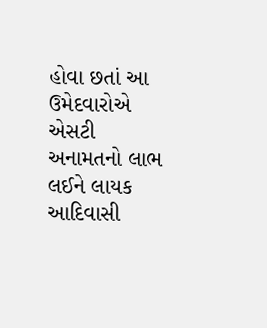હોવા છતાં આ ઉમેદવારોએ એસટી અનામતનો લાભ લઈને લાયક આદિવાસી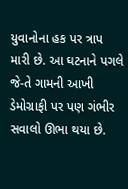યુવાનોના હક પર ત્રાપ મારી છે. આ ઘટનાને પગલે જે-તે ગામની આખી ડેમોગ્રાફી પર પણ ગંભીર સવાલો ઊભા થયા છે.